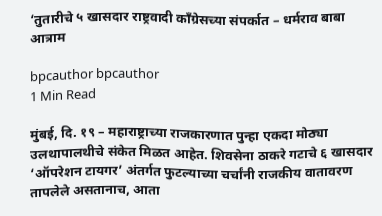‘तुतारीचे ५ खासदार राष्ट्रवादी काँग्रेसच्या संपर्कात – धर्मराव बाबा आत्राम

bpcauthor bpcauthor
1 Min Read

मुंबई, दि. १९ – महाराष्ट्राच्या राजकारणात पुन्हा एकदा मोठ्या उलथापालथीचे संकेत मिळत आहेत. शिवसेना ठाकरे गटाचे ६ खासदार ‘ऑपरेशन टायगर’ अंतर्गत फुटल्याच्या चर्चांनी राजकीय वातावरण तापलेले असतानाच, आता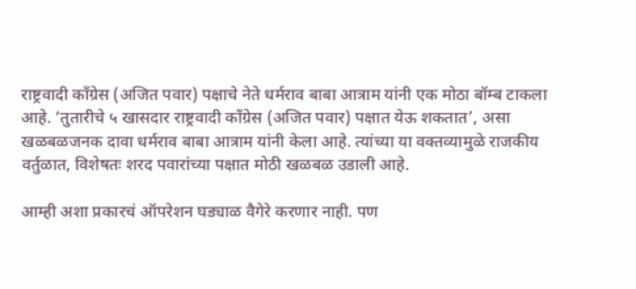राष्ट्रवादी काँग्रेस (अजित पवार) पक्षाचे नेते धर्मराव बाबा आत्राम यांनी एक मोठा बॉम्ब टाकला आहे. ‘तुतारीचे ५ खासदार राष्ट्रवादी काँग्रेस (अजित पवार) पक्षात येऊ शकतात’, असा खळबळजनक दावा धर्मराव बाबा आत्राम यांनी केला आहे. त्यांच्या या वक्तव्यामुळे राजकीय वर्तुळात, विशेषतः शरद पवारांच्या पक्षात मोठी खळबळ उडाली आहे.

आम्ही अशा प्रकारचं ऑपरेशन घड्याळ वैगेरे करणार नाही. पण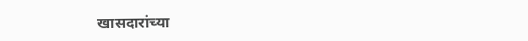खासदारांच्या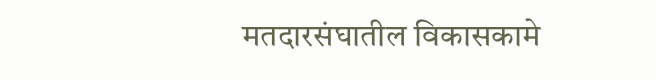मतदारसंघातील विकासकामे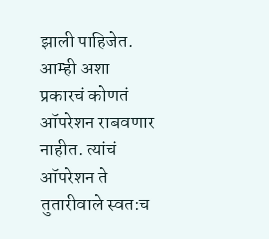झाली पाहिजेत. आम्ही अशा प्रकारचं कोणतं ऑपरेशन राबवणार नाहीत. त्यांचं ऑपरेशन ते तुतारीवाले स्वत:च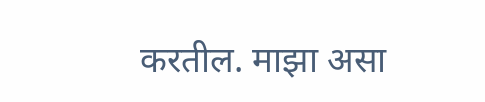करतील. माझा असा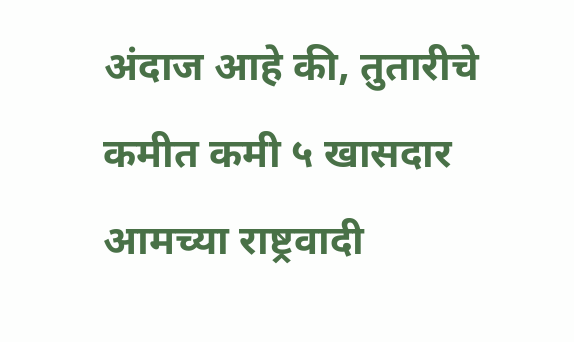अंदाज आहे की, तुतारीचे कमीत कमी ५ खासदार आमच्या राष्ट्रवादी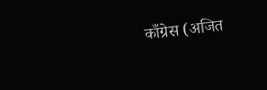काँग्रेस (अजित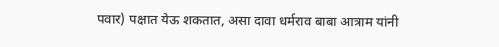पवार) पक्षात येऊ शकतात, असा दावा धर्मराव बाबा आत्राम यांनी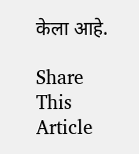केला आहे.

Share This Article